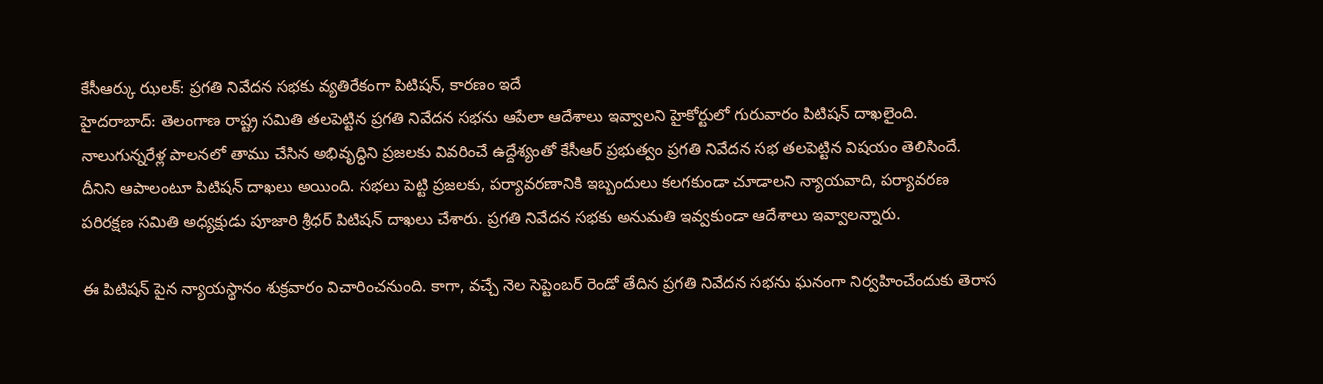కేసీఆర్కు ఝలక్: ప్రగతి నివేదన సభకు వ్యతిరేకంగా పిటిషన్, కారణం ఇదే
హైదరాబాద్: తెలంగాణ రాష్ట్ర సమితి తలపెట్టిన ప్రగతి నివేదన సభను ఆపేలా ఆదేశాలు ఇవ్వాలని హైకోర్టులో గురువారం పిటిషన్ దాఖలైంది. నాలుగున్నరేళ్ల పాలనలో తాము చేసిన అభివృద్ధిని ప్రజలకు వివరించే ఉద్దేశ్యంతో కేసీఆర్ ప్రభుత్వం ప్రగతి నివేదన సభ తలపెట్టిన విషయం తెలిసిందే.
దీనిని ఆపాలంటూ పిటిషన్ దాఖలు అయింది. సభలు పెట్టి ప్రజలకు, పర్యావరణానికి ఇబ్బందులు కలగకుండా చూడాలని న్యాయవాది, పర్యావరణ పరిరక్షణ సమితి అధ్యక్షుడు పూజారి శ్రీధర్ పిటిషన్ దాఖలు చేశారు. ప్రగతి నివేదన సభకు అనుమతి ఇవ్వకుండా ఆదేశాలు ఇవ్వాలన్నారు.

ఈ పిటిషన్ పైన న్యాయస్థానం శుక్రవారం విచారించనుంది. కాగా, వచ్చే నెల సెప్టెంబర్ రెండో తేదిన ప్రగతి నివేదన సభను ఘనంగా నిర్వహించేందుకు తెరాస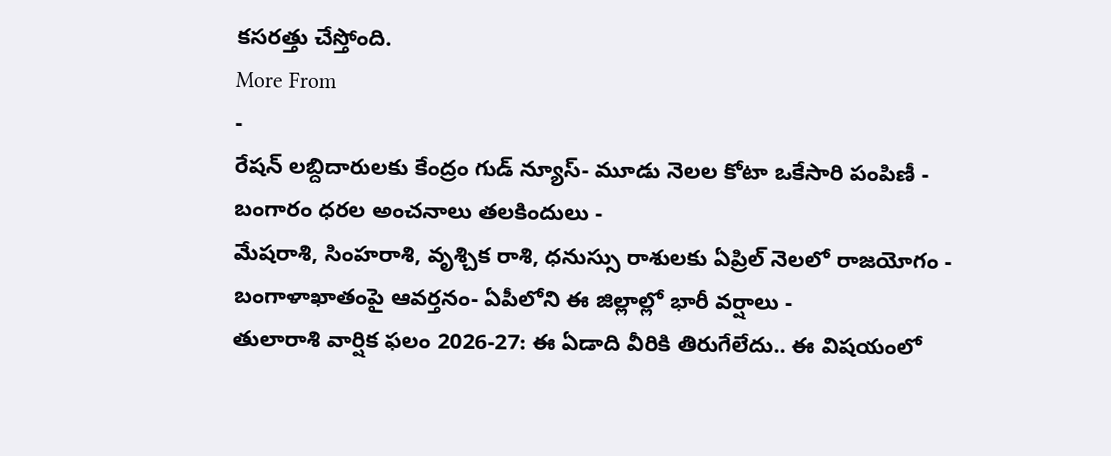కసరత్తు చేస్తోంది.
More From
-
రేషన్ లబ్దిదారులకు కేంద్రం గుడ్ న్యూస్- మూడు నెలల కోటా ఒకేసారి పంపిణీ -
బంగారం ధరల అంచనాలు తలకిందులు -
మేషరాశి, సింహరాశి, వృశ్చిక రాశి, ధనుస్సు రాశులకు ఏప్రిల్ నెలలో రాజయోగం -
బంగాళాఖాతంపై ఆవర్తనం- ఏపీలోని ఈ జిల్లాల్లో భారీ వర్షాలు -
తులారాశి వార్షిక ఫలం 2026-27: ఈ ఏడాది వీరికి తిరుగేలేదు.. ఈ విషయంలో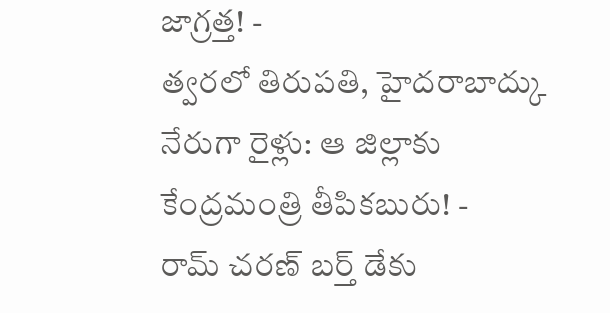జాగ్రత్త! -
త్వరలో తిరుపతి, హైదరాబాద్కు నేరుగా రైళ్లు: ఆ జిల్లాకు కేంద్రమంత్రి తీపికబురు! -
రామ్ చరణ్ బర్త్ డేకు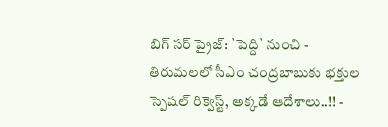బిగ్ సర్ ప్రైజ్: `పెద్ది` నుంచి -
తిరుమలలో సీఎం చంద్రబాబుకు భక్తుల స్పెషల్ రిక్వెస్ట్, అక్కడే ఆదేశాలు..!! -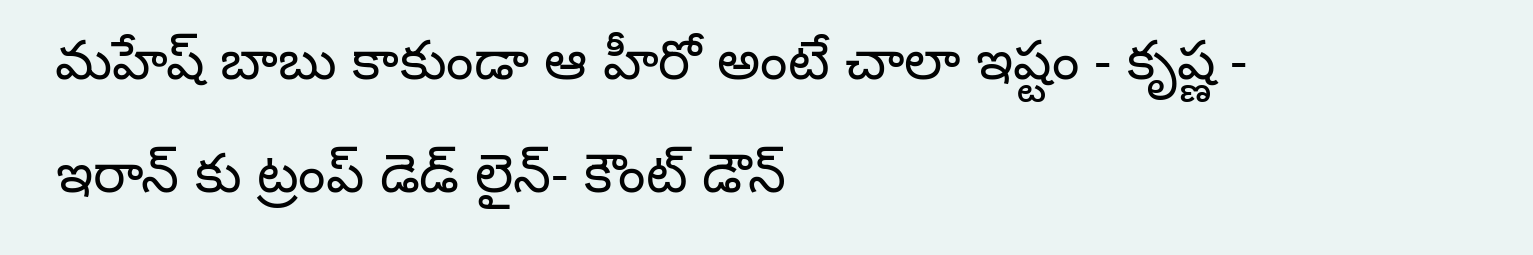మహేష్ బాబు కాకుండా ఆ హీరో అంటే చాలా ఇష్టం - కృష్ణ -
ఇరాన్ కు ట్రంప్ డెడ్ లైన్- కౌంట్ డౌన్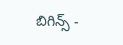బిగిన్స్ -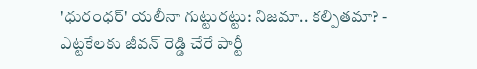'ధురంధర్' యలీనా గుట్టురట్టు: నిజమా.. కల్పితమా? -
ఎట్టకేలకు జీవన్ రెడ్డి చేరే పార్టీ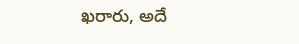ఖరారు, అదే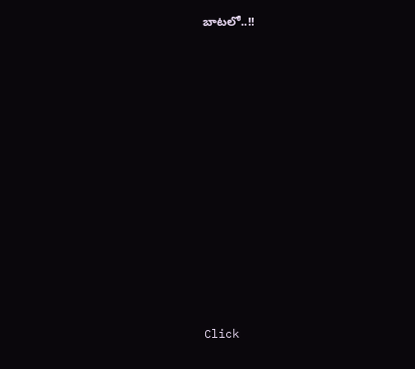బాటలో..!!












Click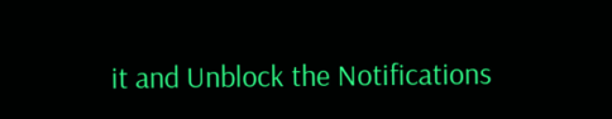it and Unblock the Notifications